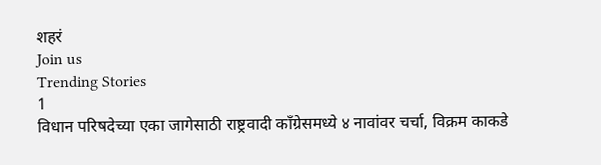शहरं
Join us
Trending Stories
1
विधान परिषदेच्या एका जागेसाठी राष्ट्रवादी काँग्रेसमध्ये ४ नावांवर चर्चा, विक्रम काकडे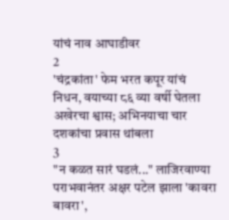यांचं नाव आघाडीवर
2
'चंद्रकांता' फेम भरत कपूर यांचं निधन, वयाच्या ८६ व्या वर्षी घेतला अखेरचा श्वास; अभिनयाचा चार दशकांचा प्रवास थांबला
3
"न कळत सारं घडलं..." लाजिरवाण्या पराभवानंतर अक्षर पटेल झाला 'कावरा बावरा',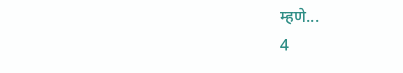म्हणे...
4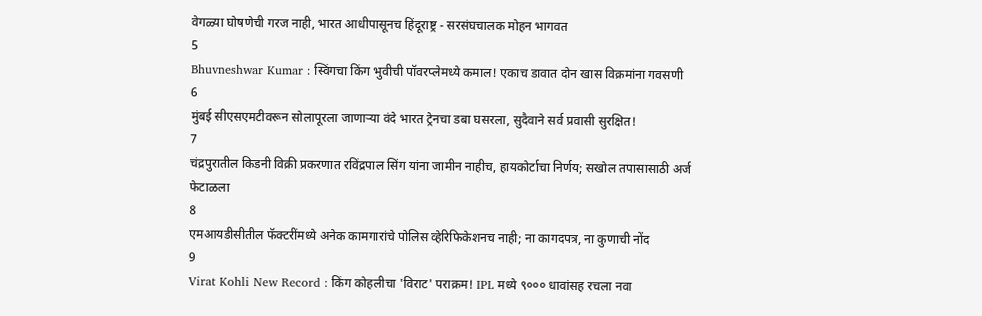वेगळ्या घोषणेची गरज नाही, भारत आधीपासूनच हिंदूराष्ट्र - सरसंघचालक मोहन भागवत
5
Bhuvneshwar Kumar : स्विंगचा किंग भुवीची पॉवरप्लेमध्ये कमाल! एकाच डावात दोन खास विक्रमांना गवसणी
6
मुंबई सीएसएमटीवरून सोलापूरला जाणाऱ्या वंदे भारत ट्रेनचा डबा घसरला, सुदैवाने सर्व प्रवासी सुरक्षित!
7
चंद्रपुरातील किडनी विक्री प्रकरणात रविंद्रपाल सिंग यांना जामीन नाहीच, हायकोर्टाचा निर्णय; सखोल तपासासाठी अर्ज फेटाळला
8
एमआयडीसीतील फॅक्टरींमध्ये अनेक कामगारांचे पोलिस व्हेरिफिकेशनच नाही; ना कागदपत्र, ना कुणाची नोंद
9
Virat Kohli New Record : किंग कोहलीचा 'विराट' पराक्रम! IPL मध्ये ९००० धावांसह रचला नवा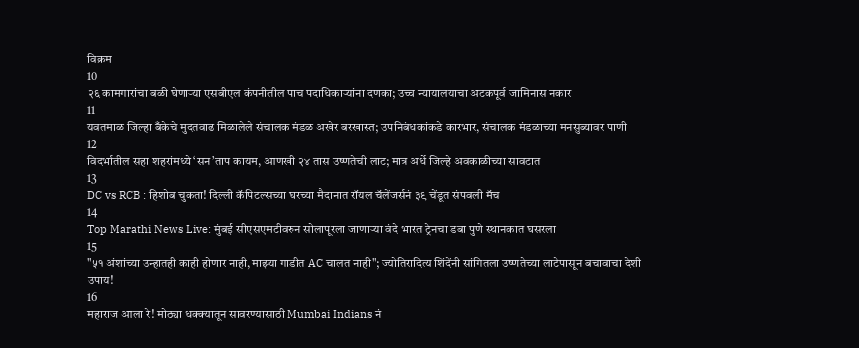विक्रम
10
२६ कामगारांचा बळी घेणाऱ्या एसबीएल कंपनीतील पाच पदाधिकाऱ्यांना दणका; उच्च न्यायालयाचा अटकपूर्व जामिनास नकार
11
यवतमाळ जिल्हा बँकेचे मुदतवाढ मिळालेले संचालक मंडळ अखेर बरखास्त; उपनिबंधकांकडे कारभार, संचालक मंडळाच्या मनसुब्यावर पाणी
12
विदर्भातील सहा शहरांमध्ये ‘सन’ताप कायम, आणखी २४ तास उष्णतेची लाट; मात्र अर्धे जिल्हे अवकाळीच्या सावटात
13
DC vs RCB : हिशोब चुकता! दिल्ली कॅपिटल्सच्या घरच्या मैदानात रॉयल चॅलेंजर्सनं ३९ चेंडूत संपवली मॅच
14
Top Marathi News Live: मुंबई सीएसएमटीवरुन सोलापूरला जाणाऱ्या वंदे भारत ट्रेनचा डबा पुणे स्थानकात घसरला
15
"५१ अंशांच्या उन्हातही काही होणार नाही, माझ्या गाडीत AC चालत नाही"; ज्योतिरादित्य शिंदेंनी सांगितला उष्णतेच्या लाटेपासून बचावाचा देशी उपाय!
16
महाराज आला रे! मोठ्या धक्क्यातून सावरण्यासाठी Mumbai Indians नं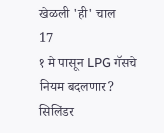खेळली 'ही' चाल
17
१ मे पासून LPG गॅसचे नियम बदलणार? सिलिंडर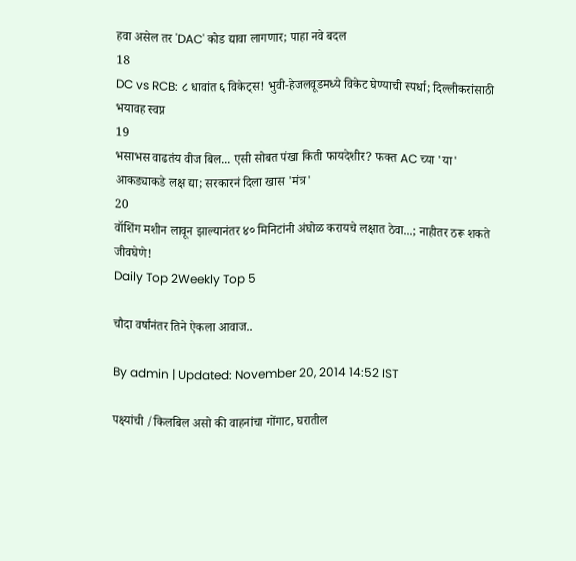हवा असेल तर 'DAC' कोड द्यावा लागणार; पाहा नवे बदल
18
DC vs RCB: ८ धावांत ६ विकेट्स! भुवी-हेजलवूडमध्ये विकेट घेण्याची स्पर्धा; दिल्लीकरांसाठी भयावह स्वप्न
19
भसाभस वाढतंय वीज बिल... एसी सोबत पंखा किती फायदेशीर? फक्त AC च्या 'या' आकड्याकडे लक्ष द्या; सरकारनं दिला खास 'मंत्र'
20
वॉशिंग मशीन लावून झाल्यानंतर ४० मिनिटांनी अंघोळ करायचे लक्षात ठेवा...; नाहीतर ठरू शकते जीवघेणे!
Daily Top 2Weekly Top 5

चौदा वर्षांनंतर तिने ऐकला आवाज..

By admin | Updated: November 20, 2014 14:52 IST

पक्ष्यांची /किलबिल असो की वाहनांचा गोंगाट, घरातील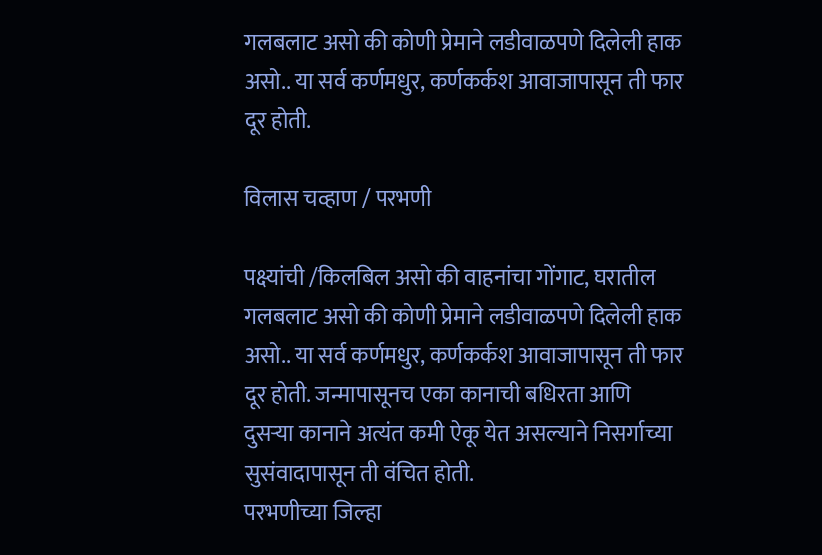गलबलाट असो की कोणी प्रेमाने लडीवाळपणे दिलेली हाक असो.. या सर्व कर्णमधुर, कर्णकर्कश आवाजापासून ती फार दूर होती.

विलास चव्हाण / परभणी

पक्ष्यांची /किलबिल असो की वाहनांचा गोंगाट, घरातील गलबलाट असो की कोणी प्रेमाने लडीवाळपणे दिलेली हाक असो.. या सर्व कर्णमधुर, कर्णकर्कश आवाजापासून ती फार दूर होती. जन्मापासूनच एका कानाची बधिरता आणि दुसर्‍या कानाने अत्यंत कमी ऐकू येत असल्याने निसर्गाच्या सुसंवादापासून ती वंचित होती.
परभणीच्या जिल्हा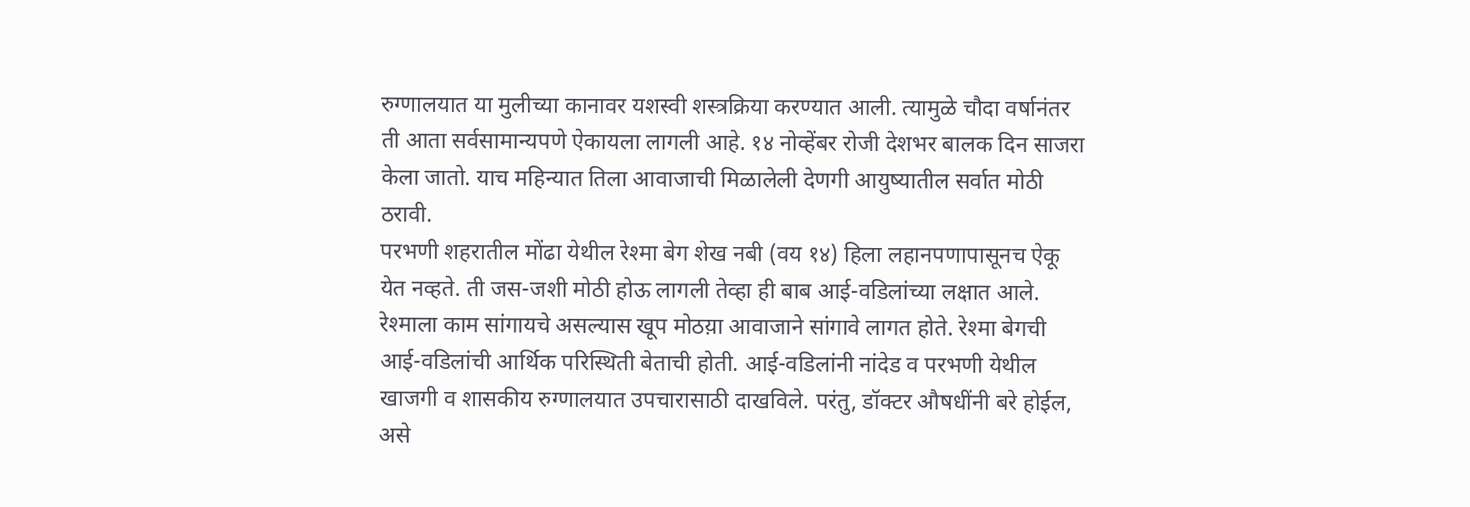रुग्णालयात या मुलीच्या कानावर यशस्वी शस्त्रक्रिया करण्यात आली. त्यामुळे चौदा वर्षानंतर ती आता सर्वसामान्यपणे ऐकायला लागली आहे. १४ नोव्हेंबर रोजी देशभर बालक दिन साजरा केला जातो. याच महिन्यात तिला आवाजाची मिळालेली देणगी आयुष्यातील सर्वात मोठी ठरावी.
परभणी शहरातील मोंढा येथील रेश्मा बेग शेख नबी (वय १४) हिला लहानपणापासूनच ऐकू येत नव्हते. ती जस-जशी मोठी होऊ लागली तेव्हा ही बाब आई-वडिलांच्या लक्षात आले. रेश्माला काम सांगायचे असल्यास खूप मोठय़ा आवाजाने सांगावे लागत होते. रेश्मा बेगची आई-वडिलांची आर्थिक परिस्थिती बेताची होती. आई-वडिलांनी नांदेड व परभणी येथील खाजगी व शासकीय रुग्णालयात उपचारासाठी दाखविले. परंतु, डॉक्टर औषधींनी बरे होईल, असे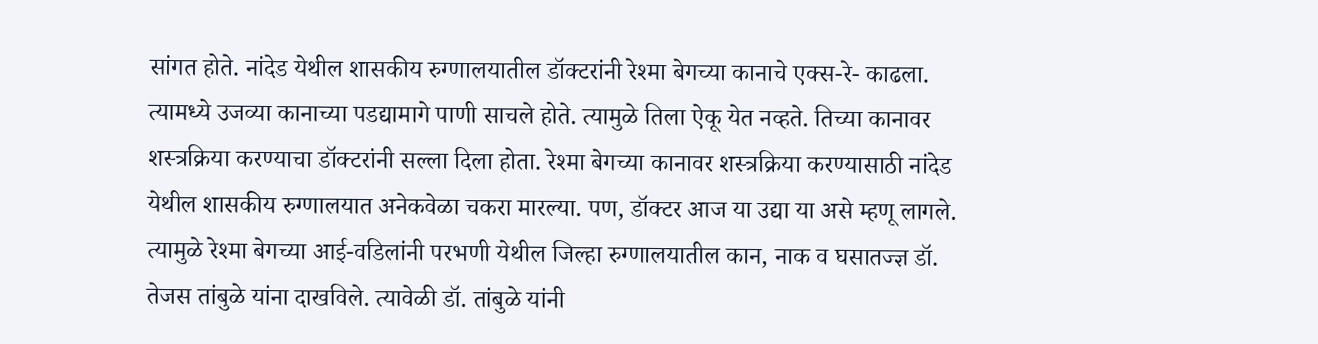सांगत होते. नांदेड येथील शासकीय रुग्णालयातील डॉक्टरांनी रेश्मा बेगच्या कानाचे एक्स-रे- काढला. त्यामध्ये उजव्या कानाच्या पडद्यामागे पाणी साचले होते. त्यामुळे तिला ऐकू येत नव्हते. तिच्या कानावर शस्त्रक्रिया करण्याचा डॉक्टरांनी सल्ला दिला होता. रेश्मा बेगच्या कानावर शस्त्रक्रिया करण्यासाठी नांदेड येथील शासकीय रुग्णालयात अनेकवेळा चकरा मारल्या. पण, डॉक्टर आज या उद्या या असे म्हणू लागले. त्यामुळे रेश्मा बेगच्या आई-वडिलांनी परभणी येथील जिल्हा रुग्णालयातील कान, नाक व घसातज्ज्ञ डॉ. तेजस तांबुळे यांना दाखविले. त्यावेळी डॉ. तांबुळे यांनी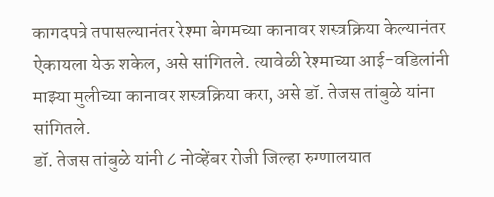कागदपत्रे तपासल्यानंतर रेश्मा बेगमच्या कानावर शस्त्रक्रिया केल्यानंतर ऐकायला येऊ शकेल, असे सांगितले. त्यावेळी रेश्माच्या आई-वडिलांनी माझ्या मुलीच्या कानावर शस्त्रक्रिया करा, असे डॉ. तेजस तांबुळे यांना सांगितले.
डॉ. तेजस तांबुळे यांनी ८ नोव्हेंबर रोजी जिल्हा रुग्णालयात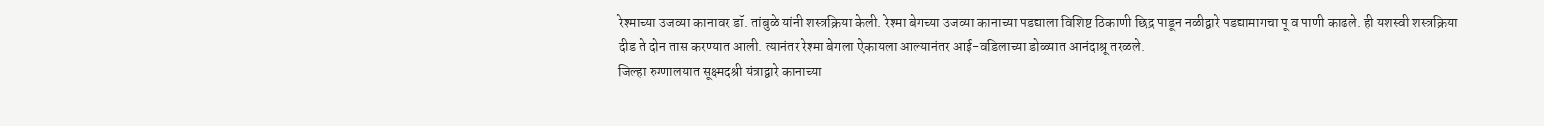रेश्माच्या उजव्या कानावर डॉ. तांबुळे यांनी शस्त्रक्रिया केली. रेश्मा बेगच्या उजव्या कानाच्या पडद्याला विशिष्ट ठिकाणी छिद्र पाडून नळीद्वारे पडद्यामागचा पू व पाणी काढले. ही यशस्वी शस्त्रक्रिया दीड ते दोन तास करण्यात आली. त्यानंतर रेश्मा बेगला ऐकायला आल्यानंतर आई-वडिलाच्या डोळ्यात आनंदाश्रू तरळले.
जिल्हा रुग्णालयात सूक्ष्मदश्री यंत्राद्वारे कानाच्या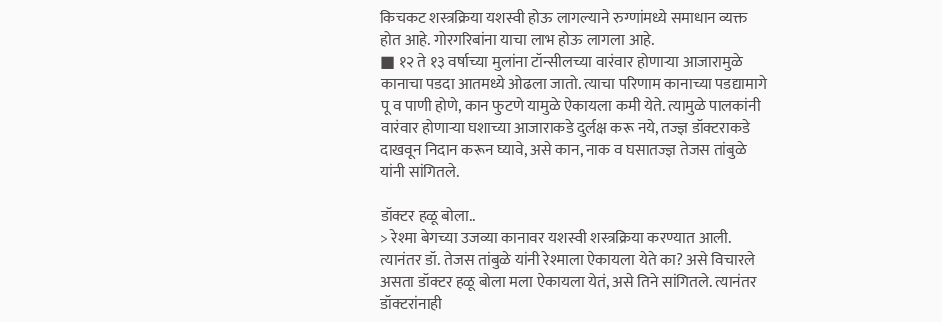किचकट शस्त्रक्रिया यशस्वी होऊ लागल्याने रुग्णांमध्ये समाधान व्यक्त होत आहे. गोरगरिबांना याचा लाभ होऊ लागला आहे.
■ १२ ते १३ वर्षाच्या मुलांना टॉन्सीलच्या वारंवार होणार्‍या आजारामुळे कानाचा पडदा आतमध्ये ओढला जातो. त्याचा परिणाम कानाच्या पडद्यामागे पू व पाणी होणे, कान फुटणे यामुळे ऐकायला कमी येते. त्यामुळे पालकांनी वारंवार होणार्‍या घशाच्या आजाराकडे दुर्लक्ष करू नये, तज्ज्ञ डॉक्टराकडे दाखवून निदान करून घ्यावे, असे कान, नाक व घसातज्ज्ञ तेजस तांबुळे यांनी सांगितले.

डॉक्टर हळू बोला..
> रेश्मा बेगच्या उजव्या कानावर यशस्वी शस्त्रक्रिया करण्यात आली. त्यानंतर डॉ. तेजस तांबुळे यांनी रेश्माला ऐकायला येते का? असे विचारले असता डॉक्टर हळू बोला मला ऐकायला येतं, असे तिने सांगितले. त्यानंतर डॉक्टरांनाही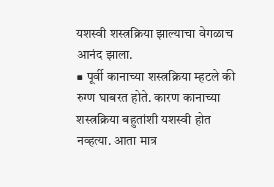यशस्वी शस्त्रक्रिया झाल्याचा वेगळाच आनंद झाला.
■ पूर्वी कानाच्या शस्त्रक्रिया म्हटले की रुग्ण घाबरत होते. कारण कानाच्या शस्त्रक्रिया बहुतांशी यशस्वी होत नव्हत्या. आता मात्र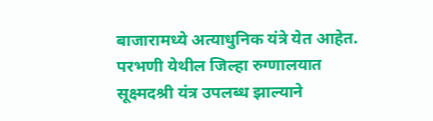बाजारामध्ये अत्याधुनिक यंत्रे येत आहेत. परभणी येथील जिल्हा रुग्णालयात सूक्ष्मदश्री यंत्र उपलब्ध झाल्याने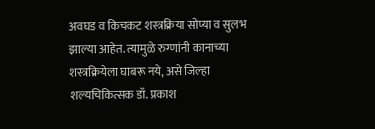अवघड व किचकट शस्त्रक्रिया सोप्या व सुलभ झाल्या आहेत. त्यामुळे रुग्णांनी कानाच्या शस्त्रक्रियेला घाबरू नये, असे जिल्हा शल्यचिकित्सक डॉ. प्रकाश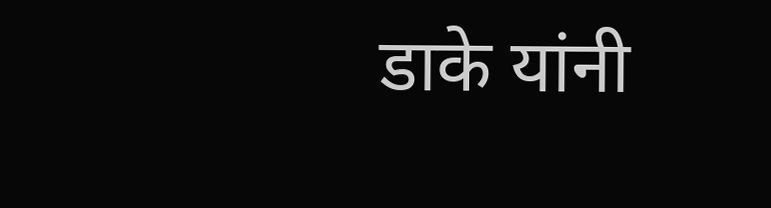डाके यांनी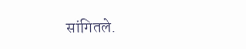सांगितले.